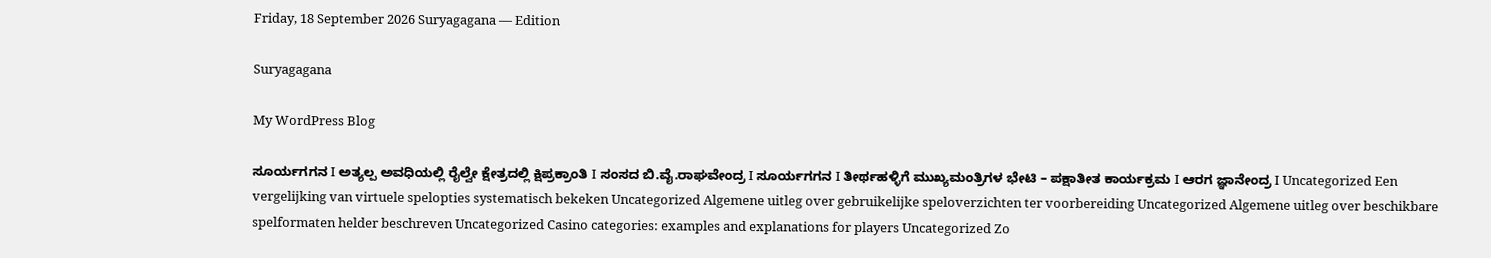Friday, 18 September 2026 Suryagagana — Edition

Suryagagana

My WordPress Blog

ಸೂರ್ಯಗಗನ I ಅತ್ಯಲ್ಪ ಅವಧಿಯಲ್ಲಿ ರೈಲ್ವೇ ಕ್ಷೇತ್ರದಲ್ಲಿ ಕ್ಷಿಪ್ರಕ್ರಾಂತಿ I ಸಂಸದ ಬಿ.ವೈ.ರಾಘವೇಂದ್ರ I ಸೂರ್ಯಗಗನ I ತೀರ್ಥಹಳ್ಳಿಗೆ ಮುಖ್ಯಮಂತ್ರಿಗಳ ಭೇಟಿ – ಪಕ್ಷಾತೀತ ಕಾರ್ಯಕ್ರಮ I ಆರಗ ಜ್ಞಾನೇಂದ್ರ I Uncategorized Een vergelijking van virtuele spelopties systematisch bekeken Uncategorized Algemene uitleg over gebruikelijke speloverzichten ter voorbereiding Uncategorized Algemene uitleg over beschikbare spelformaten helder beschreven Uncategorized Casino categories: examples and explanations for players Uncategorized Zo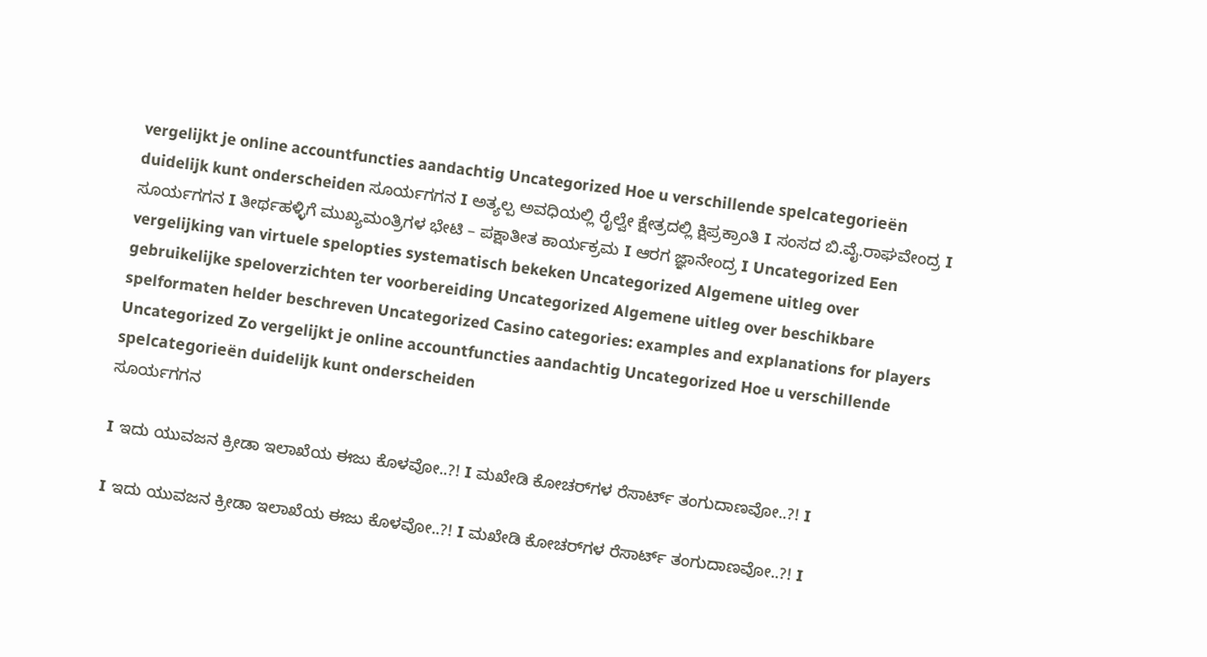vergelijkt je online accountfuncties aandachtig Uncategorized Hoe u verschillende spelcategorieën duidelijk kunt onderscheiden ಸೂರ್ಯಗಗನ I ಅತ್ಯಲ್ಪ ಅವಧಿಯಲ್ಲಿ ರೈಲ್ವೇ ಕ್ಷೇತ್ರದಲ್ಲಿ ಕ್ಷಿಪ್ರಕ್ರಾಂತಿ I ಸಂಸದ ಬಿ.ವೈ.ರಾಘವೇಂದ್ರ I ಸೂರ್ಯಗಗನ I ತೀರ್ಥಹಳ್ಳಿಗೆ ಮುಖ್ಯಮಂತ್ರಿಗಳ ಭೇಟಿ – ಪಕ್ಷಾತೀತ ಕಾರ್ಯಕ್ರಮ I ಆರಗ ಜ್ಞಾನೇಂದ್ರ I Uncategorized Een vergelijking van virtuele spelopties systematisch bekeken Uncategorized Algemene uitleg over gebruikelijke speloverzichten ter voorbereiding Uncategorized Algemene uitleg over beschikbare spelformaten helder beschreven Uncategorized Casino categories: examples and explanations for players Uncategorized Zo vergelijkt je online accountfuncties aandachtig Uncategorized Hoe u verschillende spelcategorieën duidelijk kunt onderscheiden
ಸೂರ್ಯಗಗನ

I ಇದು ಯುವಜನ ಕ್ರೀಡಾ ಇಲಾಖೆಯ ಈಜು ಕೊಳವೋ..?! I ಮಖೇಡಿ ಕೋಚರ್‌ಗಳ ರೆಸಾರ್ಟ್ ತಂಗುದಾಣವೋ..?! I

I ಇದು ಯುವಜನ ಕ್ರೀಡಾ ಇಲಾಖೆಯ ಈಜು ಕೊಳವೋ..?! I ಮಖೇಡಿ ಕೋಚರ್‌ಗಳ ರೆಸಾರ್ಟ್ ತಂಗುದಾಣವೋ..?! I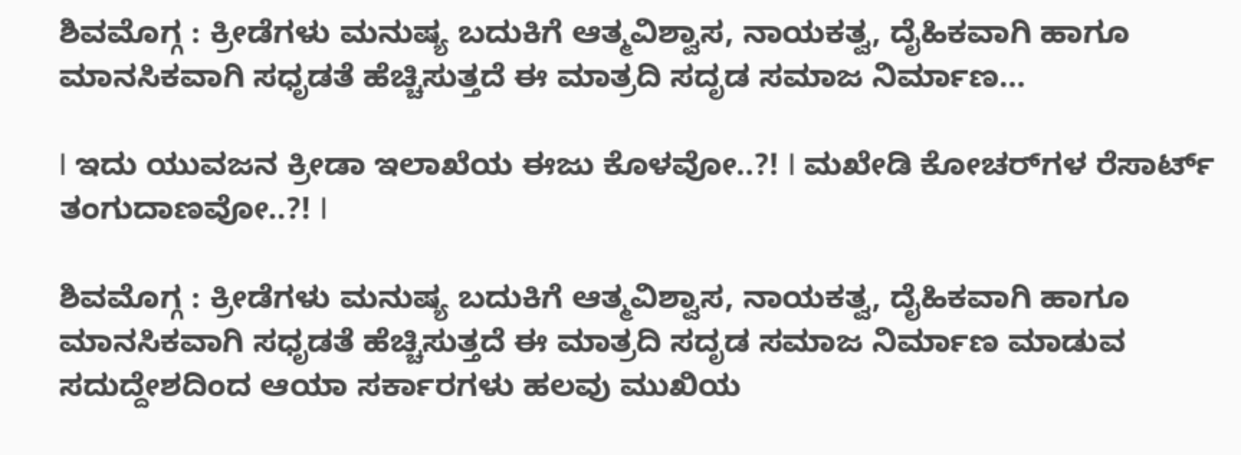ಶಿವಮೊಗ್ಗ : ಕ್ರೀಡೆಗಳು ಮನುಷ್ಯ ಬದುಕಿಗೆ ಆತ್ಮವಿಶ್ವಾಸ, ನಾಯಕತ್ವ, ದೈಹಿಕವಾಗಿ ಹಾಗೂ ಮಾನಸಿಕವಾಗಿ ಸಧೃಡತೆ ಹೆಚ್ಚಿಸುತ್ತದೆ ಈ ಮಾತ್ರದಿ ಸದೃಡ ಸಮಾಜ ನಿರ್ಮಾಣ…

I ಇದು ಯುವಜನ ಕ್ರೀಡಾ ಇಲಾಖೆಯ ಈಜು ಕೊಳವೋ..?! I ಮಖೇಡಿ ಕೋಚರ್‌ಗಳ ರೆಸಾರ್ಟ್ ತಂಗುದಾಣವೋ..?! I

ಶಿವಮೊಗ್ಗ : ಕ್ರೀಡೆಗಳು ಮನುಷ್ಯ ಬದುಕಿಗೆ ಆತ್ಮವಿಶ್ವಾಸ, ನಾಯಕತ್ವ, ದೈಹಿಕವಾಗಿ ಹಾಗೂ ಮಾನಸಿಕವಾಗಿ ಸಧೃಡತೆ ಹೆಚ್ಚಿಸುತ್ತದೆ ಈ ಮಾತ್ರದಿ ಸದೃಡ ಸಮಾಜ ನಿರ್ಮಾಣ ಮಾಡುವ ಸದುದ್ದೇಶದಿಂದ ಆಯಾ ಸರ್ಕಾರಗಳು ಹಲವು ಮುಖಿಯ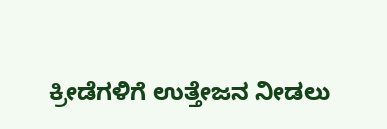ಕ್ರೀಡೆಗಳಿಗೆ ಉತ್ತೇಜನ ನೀಡಲು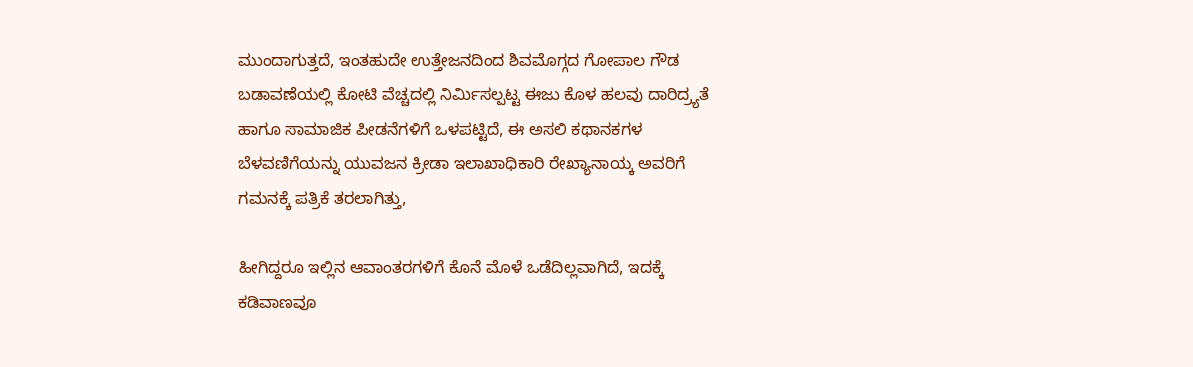ಮುಂದಾಗುತ್ತದೆ, ಇಂತಹುದೇ ಉತ್ತೇಜನದಿಂದ ಶಿವಮೊಗ್ಗದ ಗೋಪಾಲ ಗೌಡ ಬಡಾವಣೆಯಲ್ಲಿ ಕೋಟಿ ವೆಚ್ಚದಲ್ಲಿ ನಿರ್ಮಿಸಲ್ಪಟ್ಟ ಈಜು ಕೊಳ ಹಲವು ದಾರಿದ್ರ್ಯತೆ ಹಾಗೂ ಸಾಮಾಜಿಕ ಪೀಡನೆಗಳಿಗೆ ಒಳಪಟ್ಟಿದೆ, ಈ ಅಸಲಿ ಕಥಾನಕಗಳ ಬೆಳವಣಿಗೆಯನ್ನು ಯುವಜನ ಕ್ರೀಡಾ ಇಲಾಖಾಧಿಕಾರಿ ರೇಖ್ಯಾನಾಯ್ಕ ಅವರಿಗೆ ಗಮನಕ್ಕೆ ಪತ್ರಿಕೆ ತರಲಾಗಿತ್ತು,

ಹೀಗಿದ್ದರೂ ಇಲ್ಲಿನ ಆವಾಂತರಗಳಿಗೆ ಕೊನೆ ಮೊಳೆ ಒಡೆದಿಲ್ಲವಾಗಿದೆ, ಇದಕ್ಕೆ ಕಡಿವಾಣವೂ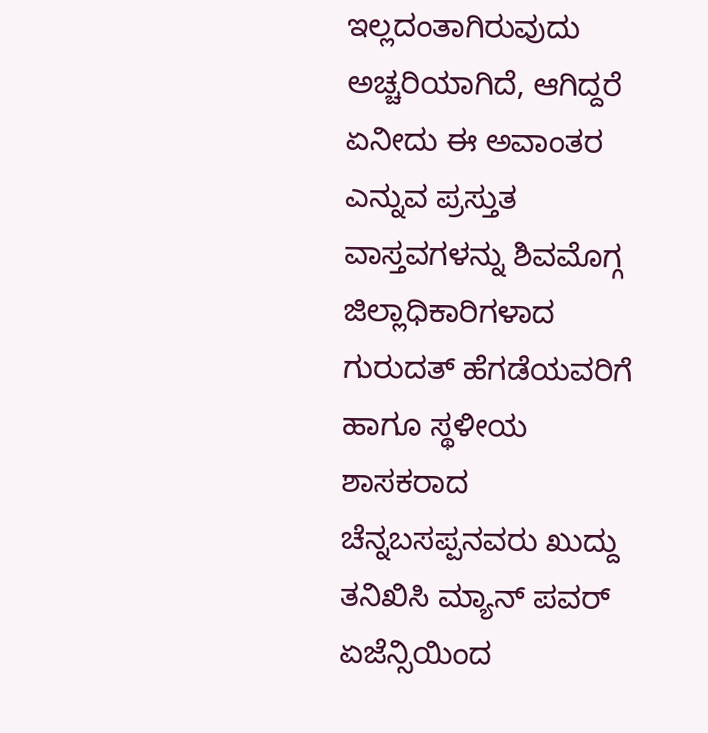ಇಲ್ಲದಂತಾಗಿರುವುದು ಅಚ್ಚರಿಯಾಗಿದೆ, ಆಗಿದ್ದರೆ ಏನೀದು ಈ ಅವಾಂತರ ಎನ್ನುವ ಪ್ರಸ್ತುತ ವಾಸ್ತವಗಳನ್ನು ಶಿವಮೊಗ್ಗ ಜಿಲ್ಲಾಧಿಕಾರಿಗಳಾದ ಗುರುದತ್ ಹೆಗಡೆಯವರಿಗೆ ಹಾಗೂ ಸ್ಥಳೀಯ ಶಾಸಕರಾದ ಚೆನ್ನಬಸಪ್ಪನವರು ಖುದ್ದು ತನಿಖಿಸಿ ಮ್ಯಾನ್ ಪವರ್ ಏಜೆನ್ಸಿಯಿಂದ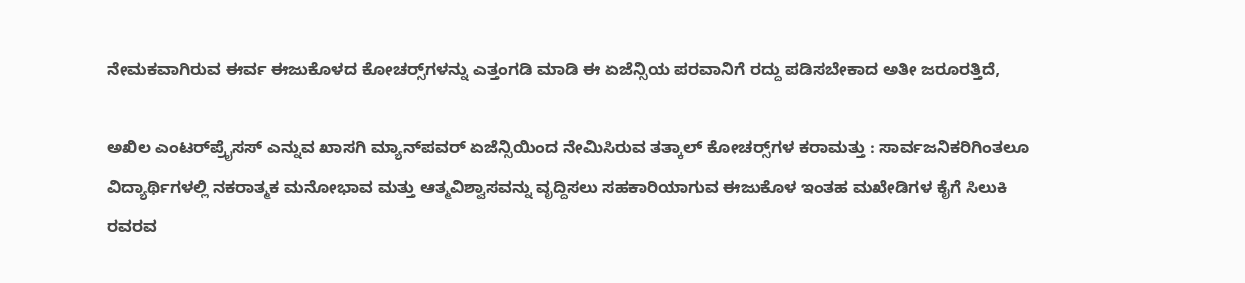ನೇಮಕವಾಗಿರುವ ಈರ್ವ ಈಜುಕೊಳದ ಕೋಚರ್‍ಸ್‌ಗಳನ್ನು ಎತ್ತಂಗಡಿ ಮಾಡಿ ಈ ಏಜೆನ್ಸಿಯ ಪರವಾನಿಗೆ ರದ್ದು ಪಡಿಸಬೇಕಾದ ಅತೀ ಜರೂರತ್ತಿದೆ,

ಅಖಿಲ ಎಂಟರ್‌ಪ್ರೈಸಸ್ ಎನ್ನುವ ಖಾಸಗಿ ಮ್ಯಾನ್‌ಪವರ್ ಏಜೆನ್ಸಿಯಿಂದ ನೇಮಿಸಿರುವ ತತ್ಕಾಲ್ ಕೋಚರ್‍ಸ್‌ಗಳ ಕರಾಮತ್ತು : ಸಾರ್ವಜನಿಕರಿಗಿಂತಲೂ ವಿದ್ಯಾರ್ಥಿಗಳಲ್ಲಿ ನಕರಾತ್ಮಕ ಮನೋಭಾವ ಮತ್ತು ಆತ್ಮವಿಶ್ವಾಸವನ್ನು ವೃದ್ದಿಸಲು ಸಹಕಾರಿಯಾಗುವ ಈಜುಕೊಳ ಇಂತಹ ಮಖೇಡಿಗಳ ಕೈಗೆ ಸಿಲುಕಿ ರವರವ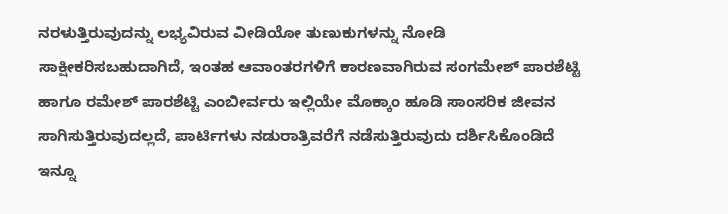ನರಳುತ್ತಿರುವುದನ್ನು ಲಭ್ಯವಿರುವ ವೀಡಿಯೋ ತುಣುಕುಗಳನ್ನು ನೋಡಿ ಸಾಕ್ಷೀಕರಿಸಬಹುದಾಗಿದೆ, ಇಂತಹ ಆವಾಂತರಗಳಿಗೆ ಕಾರಣವಾಗಿರುವ ಸಂಗಮೇಶ್ ಪಾರಶೆಟ್ಟಿ ಹಾಗೂ ರಮೇಶ್ ಪಾರಶೆಟ್ಟಿ ಎಂಬೀರ್ವರು ಇಲ್ಲಿಯೇ ಮೊಕ್ಕಾಂ ಹೂಡಿ ಸಾಂಸರಿಕ ಜೀವನ ಸಾಗಿಸುತ್ತಿರುವುದಲ್ಲದೆ, ಪಾರ್ಟಿಗಳು ನಡುರಾತ್ರಿವರೆಗೆ ನಡೆಸುತ್ತಿರುವುದು ದರ್ಶಿಸಿಕೊಂಡಿದೆ ಇನ್ನೂ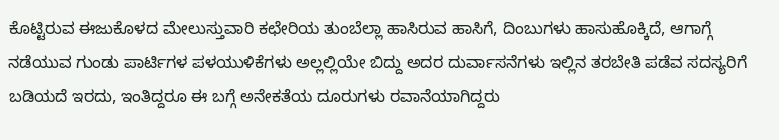ಕೊಟ್ಟಿರುವ ಈಜುಕೊಳದ ಮೇಲುಸ್ತುವಾರಿ ಕಛೇರಿಯ ತುಂಬೆಲ್ಲಾ ಹಾಸಿರುವ ಹಾಸಿಗೆ, ದಿಂಬುಗಳು ಹಾಸುಹೊಕ್ಕಿದೆ, ಆಗಾಗ್ಗೆ ನಡೆಯುವ ಗುಂಡು ಪಾರ್ಟಿಗಳ ಪಳಯುಳಿಕೆಗಳು ಅಲ್ಲಲ್ಲಿಯೇ ಬಿದ್ದು ಅದರ ದುರ್ವಾಸನೆಗಳು ಇಲ್ಲಿನ ತರಬೇತಿ ಪಡೆವ ಸದಸ್ಯರಿಗೆ ಬಡಿಯದೆ ಇರದು, ಇಂತಿದ್ದರೂ ಈ ಬಗ್ಗೆ ಅನೇಕತೆಯ ದೂರುಗಳು ರವಾನೆಯಾಗಿದ್ದರು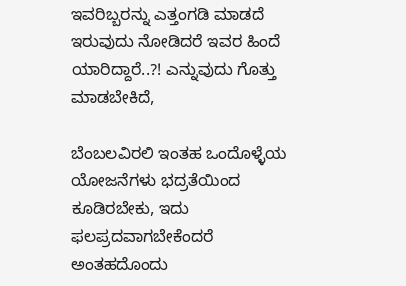ಇವರಿಬ್ಬರನ್ನು ಎತ್ತಂಗಡಿ ಮಾಡದೆ ಇರುವುದು ನೋಡಿದರೆ ಇವರ ಹಿಂದೆ ಯಾರಿದ್ದಾರೆ..?! ಎನ್ನುವುದು ಗೊತ್ತು ಮಾಡಬೇಕಿದೆ,

ಬೆಂಬಲವಿರಲಿ ಇಂತಹ ಒಂದೊಳ್ಳೆಯ ಯೋಜನೆಗಳು ಭದ್ರತೆಯಿಂದ ಕೂಡಿರಬೇಕು, ಇದು ಫಲಪ್ರದವಾಗಬೇಕೆಂದರೆ ಅಂತಹದೊಂದು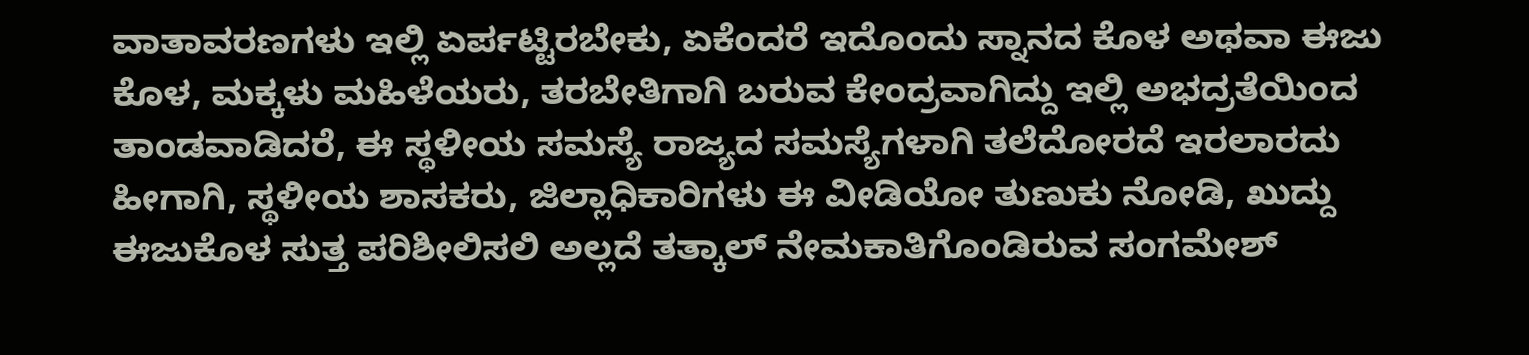ವಾತಾವರಣಗಳು ಇಲ್ಲಿ ಏರ್ಪಟ್ಟಿರಬೇಕು, ಏಕೆಂದರೆ ಇದೊಂದು ಸ್ನಾನದ ಕೊಳ ಅಥವಾ ಈಜು ಕೊಳ, ಮಕ್ಕಳು ಮಹಿಳೆಯರು, ತರಬೇತಿಗಾಗಿ ಬರುವ ಕೇಂದ್ರವಾಗಿದ್ದು ಇಲ್ಲಿ ಅಭದ್ರತೆಯಿಂದ ತಾಂಡವಾಡಿದರೆ, ಈ ಸ್ಥಳೀಯ ಸಮಸ್ಯೆ ರಾಜ್ಯದ ಸಮಸ್ಯೆಗಳಾಗಿ ತಲೆದೋರದೆ ಇರಲಾರದು ಹೀಗಾಗಿ, ಸ್ಥಳೀಯ ಶಾಸಕರು, ಜಿಲ್ಲಾಧಿಕಾರಿಗಳು ಈ ವೀಡಿಯೋ ತುಣುಕು ನೋಡಿ, ಖುದ್ದು ಈಜುಕೊಳ ಸುತ್ತ ಪರಿಶೀಲಿಸಲಿ ಅಲ್ಲದೆ ತತ್ಕಾಲ್ ನೇಮಕಾತಿಗೊಂಡಿರುವ ಸಂಗಮೇಶ್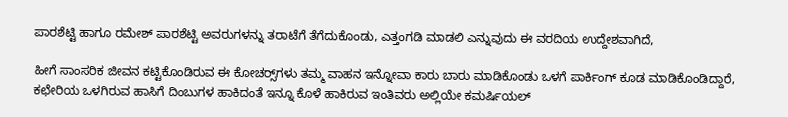ಪಾರಶೆಟ್ಟಿ ಹಾಗೂ ರಮೇಶ್ ಪಾರಶೆಟ್ಟಿ ಅವರುಗಳನ್ನು ತರಾಟೆಗೆ ತೆಗೆದುಕೊಂಡು, ಎತ್ತಂಗಡಿ ಮಾಡಲಿ ಎನ್ನುವುದು ಈ ವರದಿಯ ಉದ್ದೇಶವಾಗಿದೆ,

ಹೀಗೆ ಸಾಂಸರಿಕ ಜೀವನ ಕಟ್ಟಿಕೊಂಡಿರುವ ಈ ಕೋಚರ್‍ಸ್‌ಗಳು ತಮ್ಮ ವಾಹನ ಇನ್ನೋವಾ ಕಾರು ಬಾರು ಮಾಡಿಕೊಂಡು ಒಳಗೆ ಪಾರ್ಕಿಂಗ್ ಕೂಡ ಮಾಡಿಕೊಂಡಿದ್ದಾರೆ, ಕಛೇರಿಯ ಒಳಗಿರುವ ಹಾಸಿಗೆ ದಿಂಬುಗಳ ಹಾಕಿದಂತೆ ಇನ್ನೂ ಕೊಳೆ ಹಾಕಿರುವ ಇಂತಿವರು ಅಲ್ಲಿಯೇ ಕಮರ್ಷಿಯಲ್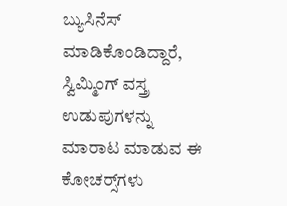ಬ್ಯುಸಿನೆಸ್ ಮಾಡಿಕೊಂಡಿದ್ದಾರೆ, ಸ್ವಿಮ್ಮಿಂಗ್ ವಸ್ತ್ರ ಉಡುಪುಗಳನ್ನು ಮಾರಾಟ ಮಾಡುವ ಈ ಕೋಚರ್‍ಸ್‌ಗಳು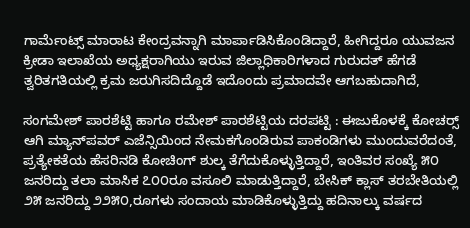ಗಾರ್ಮೆಂಟ್ಸ್ ಮಾರಾಟ ಕೇಂದ್ರವನ್ನಾಗಿ ಮಾರ್ಪಾಡಿಸಿಕೊಂಡಿದ್ದಾರೆ, ಹೀಗಿದ್ದರೂ ಯುವಜನ ಕ್ರೀಡಾ ಇಲಾಖೆಯ ಅಧ್ಯಕ್ಷರಾಗಿಯು ಇರುವ ಜಿಲ್ಲಾಧಿಕಾರಿಗಳಾದ ಗುರುದತ್ ಹೆಗಡೆ ತ್ವರಿತಗತಿಯಲ್ಲಿ ಕ್ರಮ ಜರುಗಿಸದಿದ್ದೊಡೆ ಇದೊಂದು ಪ್ರಮಾದವೇ ಆಗಬಹುದಾಗಿದೆ,

ಸಂಗಮೇಶ್ ಪಾರಶೆಟ್ಟಿ ಹಾಗೂ ರಮೇಶ್ ಪಾರಶೆಟ್ಟಿಯ ದರಪಟ್ಟಿ : ಈಜುಕೊಳಕ್ಕೆ ಕೋಚರ್‍ಸ್ ಆಗಿ ಮ್ಯಾನ್‌ಪವರ್ ಎಜೆನ್ಸಿಯಿಂದ ನೇಮಕಗೊಂಡಿರುವ ಪಾಕಂಡಿಗಳು ಮುಂದುವರೆದಂತೆ, ಪ್ರತ್ಯೇಕತೆಯ ಹೆಸರಿನಡಿ ಕೋಚಿಂಗ್ ಶುಲ್ಕ ತೆಗೆದುಕೊಳ್ಳುತ್ತಿದ್ದಾರೆ, ಇಂತಿವರ ಸಂಖ್ಯೆ ೫೦ ಜನರಿದ್ದು ತಲಾ ಮಾಸಿಕ ೭೦೦ರೂ ವಸೂಲಿ ಮಾಡುತ್ತಿದ್ದಾರೆ, ಬೇಸಿಕ್ ಕ್ಲಾಸ್ ತರಬೇತಿಯಲ್ಲಿ ೨೫ ಜನರಿದ್ದು ೨೨೫೦,ರೂಗಳು ಸಂದಾಯ ಮಾಡಿಕೊಳ್ಳುತ್ತಿದ್ದು ಹದಿನಾಲ್ಕು ವರ್ಷದ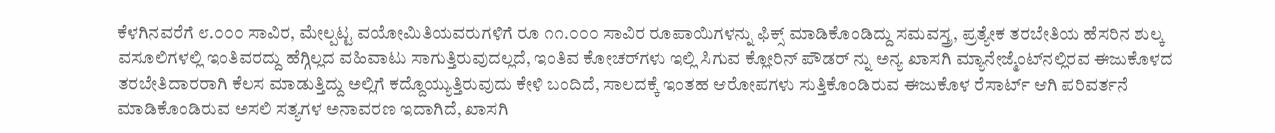ಕೆಳಗಿನವರೆಗೆ ೮.೦೦೦ ಸಾವಿರ, ಮೇಲ್ಪಟ್ಟ ವಯೋಮಿತಿಯವರುಗಳಿಗೆ ರೂ ೧೧.೦೦೦ ಸಾವಿರ ರೂಪಾಯಿಗಳನ್ನು ಫಿಕ್ಸ್ ಮಾಡಿಕೊಂಡಿದ್ದು ಸಮವಸ್ತ್ರ, ಪ್ರತ್ಯೇಕ ತರಬೇತಿಯ ಹೆಸರಿನ ಶುಲ್ಕ ವಸೂಲಿಗಳಲ್ಲಿ ಇಂತಿವರದ್ದು ಹೆಗ್ಗಿಲ್ಲದ ವಹಿವಾಟು ಸಾಗುತ್ತಿರುವುದಲ್ಲದೆ, ಇಂತಿವ ಕೋಚರ್‌ಗಳು ಇಲ್ಲಿ ಸಿಗುವ ಕ್ಲೋರಿನ್ ಪೌಡರ್ ನ್ನು ಅನ್ಯ ಖಾಸಗಿ ಮ್ಯಾನೇಜ್ಮೆಂಟ್‌ನಲ್ಲಿರವ ಈಜುಕೊಳದ ತರಬೇತಿದಾರರಾಗಿ ಕೆಲಸ ಮಾಡುತ್ತಿದ್ದು ಅಲ್ಲಿಗೆ ಕದ್ದೊಯ್ಯುತ್ತಿರುವುದು ಕೇಳಿ ಬಂದಿದೆ, ಸಾಲದಕ್ಕೆ ಇಂತಹ ಆರೋಪಗಳು ಸುತ್ತಿಕೊಂಡಿರುವ ಈಜುಕೊಳ ರೆಸಾರ್ಟ್ ಆಗಿ ಪರಿವರ್ತನೆ ಮಾಡಿಕೊಂಡಿರುವ ಅಸಲಿ ಸತ್ಯಗಳ ಅನಾವರಣ ಇದಾಗಿದೆ, ಖಾಸಗಿ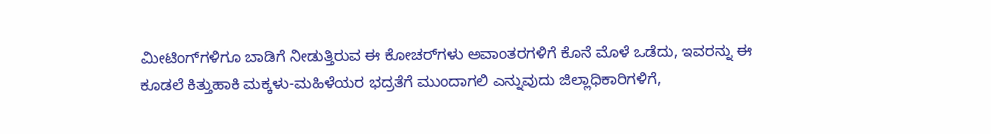ಮೀಟಿಂಗ್‌ಗಳಿಗೂ ಬಾಡಿಗೆ ನೀಡುತ್ತಿರುವ ಈ ಕೋಚರ್‌ಗಳು ಅವಾಂತರಗಳಿಗೆ ಕೊನೆ ಮೊಳೆ ಒಡೆದು, ಇವರನ್ನು ಈ ಕೂಡಲೆ ಕಿತ್ತುಹಾಕಿ ಮಕ್ಕಳು-ಮಹಿಳೆಯರ ಭದ್ರತೆಗೆ ಮುಂದಾಗಲಿ ಎನ್ನುವುದು ಜಿಲ್ಲಾಧಿಕಾರಿಗಳಿಗೆ,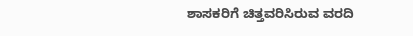ಶಾಸಕರಿಗೆ ಚಿತ್ತವರಿಸಿರುವ ವರದಿ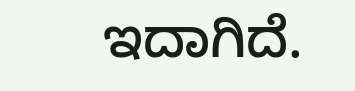ಇದಾಗಿದೆ.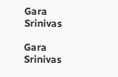Gara Srinivas

Gara Srinivas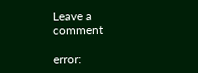Leave a comment

error: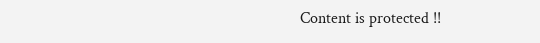Content is protected !!